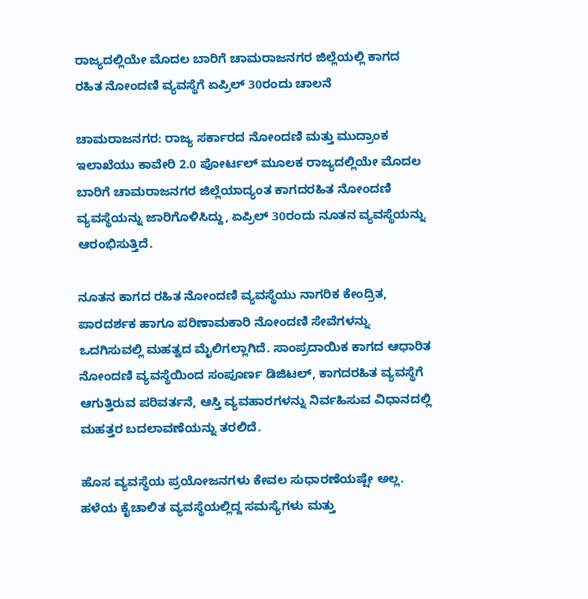ರಾಜ್ಯದಲ್ಲಿಯೇ ಮೊದಲ ಬಾರಿಗೆ ಚಾಮರಾಜನಗರ ಜಿಲ್ಲೆಯಲ್ಲಿ ಕಾಗದ ರಹಿತ ನೋಂದಣಿ ವ್ಯವಸ್ಥೆಗೆ ಏಪ್ರಿಲ್ 30ರಂದು ಚಾಲನೆ

ಚಾಮರಾಜನಗರ: ರಾಜ್ಯ ಸರ್ಕಾರದ ನೋಂದಣಿ ಮತ್ತು ಮುದ್ರಾಂಕ ಇಲಾಖೆಯು ಕಾವೇರಿ 2.0 ಪೋರ್ಟಲ್ ಮೂಲಕ ರಾಜ್ಯದಲ್ಲಿಯೇ ಮೊದಲ ಬಾರಿಗೆ ಚಾಮರಾಜನಗರ ಜಿಲ್ಲೆಯಾದ್ಯಂತ ಕಾಗದರಹಿತ ನೋಂದಣಿ ವ್ಯವಸ್ಥೆಯನ್ನು ಜಾರಿಗೊಳಿಸಿದ್ದು, ಏಪ್ರಿಲ್ 30ರಂದು ನೂತನ ವ್ಯವಸ್ಥೆಯನ್ನು ಆರಂಭಿಸುತ್ತಿದೆ.

ನೂತನ ಕಾಗದ ರಹಿತ ನೋಂದಣಿ ವ್ಯವಸ್ಥೆಯು ನಾಗರಿಕ ಕೇಂದ್ರಿತ, ಪಾರದರ್ಶಕ ಹಾಗೂ ಪರಿಣಾಮಕಾರಿ ನೋಂದಣಿ ಸೇವೆಗಳನ್ನು ಒದಗಿಸುವಲ್ಲಿ ಮಹತ್ವದ ಮೈಲಿಗಲ್ಲಾಗಿದೆ. ಸಾಂಪ್ರದಾಯಿಕ ಕಾಗದ ಆಧಾರಿತ ನೋಂದಣಿ ವ್ಯವಸ್ಥೆಯಿಂದ ಸಂಪೂರ್ಣ ಡಿಜಿಟಲ್, ಕಾಗದರಹಿತ ವ್ಯವಸ್ಥೆಗೆ ಆಗುತ್ತಿರುವ ಪರಿವರ್ತನೆ, ಆಸ್ತಿ ವ್ಯವಹಾರಗಳನ್ನು ನಿರ್ವಹಿಸುವ ವಿಧಾನದಲ್ಲಿ ಮಹತ್ತರ ಬದಲಾವಣೆಯನ್ನು ತರಲಿದೆ.

ಹೊಸ ವ್ಯವಸ್ಥೆಯ ಪ್ರಯೋಜನಗಳು ಕೇವಲ ಸುಧಾರಣೆಯಷ್ಷೇ ಅಲ್ಲ. ಹಳೆಯ ಕೈಚಾಲಿತ ವ್ಯವಸ್ಥೆಯಲ್ಲಿದ್ದ ಸಮಸ್ಯೆಗಳು ಮತ್ತು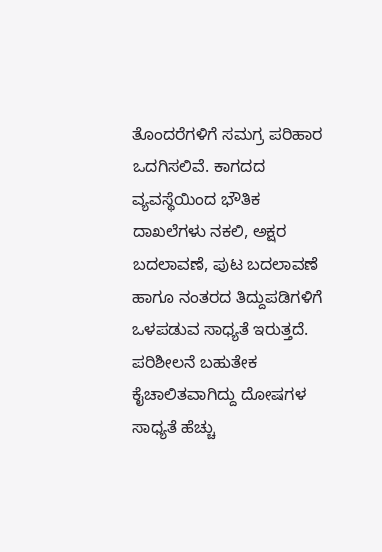ತೊಂದರೆಗಳಿಗೆ ಸಮಗ್ರ ಪರಿಹಾರ ಒದಗಿಸಲಿವೆ. ಕಾಗದದ ವ್ಯವಸ್ಥೆಯಿಂದ ಭೌತಿಕ ದಾಖಲೆಗಳು ನಕಲಿ, ಅಕ್ಷರ ಬದಲಾವಣೆ, ಪುಟ ಬದಲಾವಣೆ ಹಾಗೂ ನಂತರದ ತಿದ್ದುಪಡಿಗಳಿಗೆ ಒಳಪಡುವ ಸಾಧ್ಯತೆ ಇರುತ್ತದೆ. ಪರಿಶೀಲನೆ ಬಹುತೇಕ ಕೈಚಾಲಿತವಾಗಿದ್ದು ದೋಷಗಳ ಸಾಧ್ಯತೆ ಹೆಚ್ಚು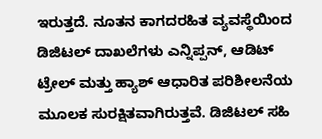ಇರುತ್ತದೆ. ನೂತನ ಕಾಗದರಹಿತ ವ್ಯವಸ್ಥೆಯಿಂದ ಡಿಜಿಟಲ್ ದಾಖಲೆಗಳು ಎನ್ನಿಪ್ಪನ್, ಆಡಿಟ್ ಟ್ರೇಲ್ ಮತ್ತು ಹ್ಯಾಶ್ ಆಧಾರಿತ ಪರಿಶೀಲನೆಯ ಮೂಲಕ ಸುರಕ್ಷಿತವಾಗಿರುತ್ತವೆ. ಡಿಜಿಟಲ್ ಸಹಿ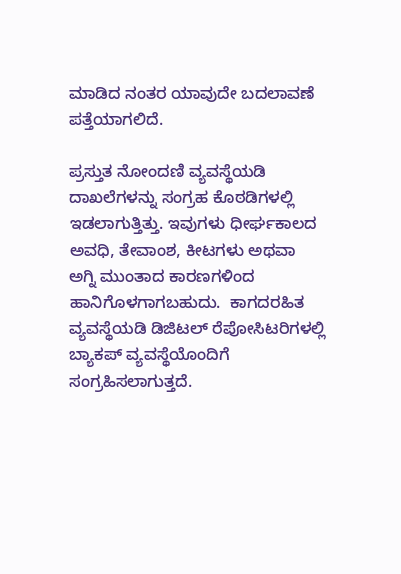ಮಾಡಿದ ನಂತರ ಯಾವುದೇ ಬದಲಾವಣೆ ಪತ್ತೆಯಾಗಲಿದೆ.

ಪ್ರಸ್ತುತ ನೋಂದಣಿ ವ್ಯವಸ್ಥೆಯಡಿ ದಾಖಲೆಗಳನ್ನು ಸಂಗ್ರಹ ಕೊಠಡಿಗಳಲ್ಲಿ ಇಡಲಾಗುತ್ತಿತ್ತು. ಇವುಗಳು ಧೀರ್ಘಕಾಲದ ಅವಧಿ, ತೇವಾಂಶ, ಕೀಟಗಳು ಅಥವಾ ಅಗ್ನಿ ಮುಂತಾದ ಕಾರಣಗಳಿಂದ ಹಾನಿಗೊಳಗಾಗಬಹುದು.  ಕಾಗದರಹಿತ ವ್ಯವಸ್ಥೆಯಡಿ ಡಿಜಿಟಲ್ ರೆಪೋಸಿಟರಿಗಳಲ್ಲಿ ಬ್ಯಾಕಪ್ ವ್ಯವಸ್ಥೆಯೊಂದಿಗೆ ಸಂಗ್ರಹಿಸಲಾಗುತ್ತದೆ.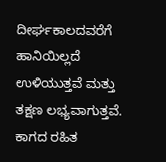ದೀರ್ಘಕಾಲದವರೆಗೆ ಹಾನಿಯಿಲ್ಲದೆ ಉಳಿಯುತ್ತವೆ ಮತ್ತು ತಕ್ಷಣ ಲಭ್ಯವಾಗುತ್ತವೆ. ಕಾಗದ ರಹಿತ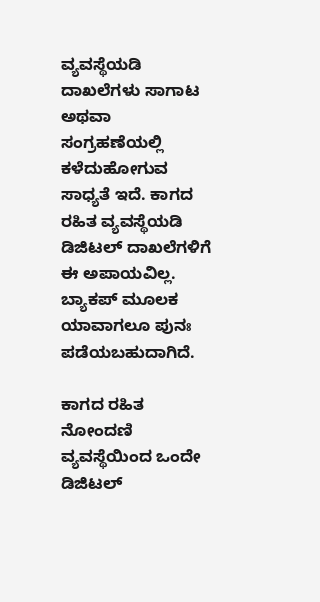ವ್ಯವಸ್ಥೆಯಡಿ ದಾಖಲೆಗಳು ಸಾಗಾಟ ಅಥವಾ ಸಂಗ್ರಹಣೆಯಲ್ಲಿ ಕಳೆದುಹೋಗುವ ಸಾಧ್ಯತೆ ಇದೆ. ಕಾಗದ ರಹಿತ ವ್ಯವಸ್ಥೆಯಡಿ ಡಿಜಿಟಲ್ ದಾಖಲೆಗಳಿಗೆ ಈ ಅಪಾಯವಿಲ್ಲ. ಬ್ಯಾಕಪ್ ಮೂಲಕ ಯಾವಾಗಲೂ ಪುನಃ ಪಡೆಯಬಹುದಾಗಿದೆ.

ಕಾಗದ ರಹಿತ ನೋಂದಣಿ ವ್ಯವಸ್ಥೆಯಿಂದ ಒಂದೇ ಡಿಜಿಟಲ್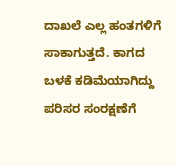ದಾಖಲೆ ಎಲ್ಲ ಹಂತಗಳಿಗೆ ಸಾಕಾಗುತ್ತದೆ. ಕಾಗದ ಬಳಕೆ ಕಡಿಮೆಯಾಗಿದ್ದು ಪರಿಸರ ಸಂರಕ್ಷಣೆಗೆ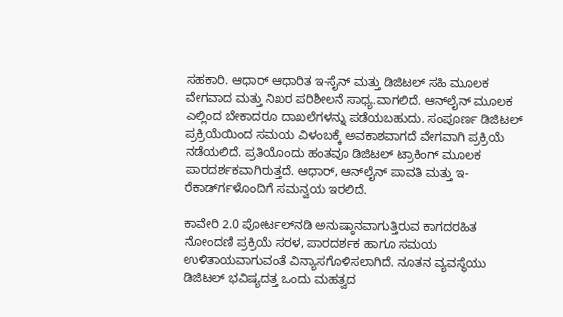ಸಹಕಾರಿ. ಆಧಾರ್ ಆಧಾರಿತ ಇ-ಸೈನ್ ಮತ್ತು ಡಿಜಿಟಲ್ ಸಹಿ ಮೂಲಕ ವೇಗವಾದ ಮತ್ತು ನಿಖರ ಪರಿಶೀಲನೆ ಸಾಧ್ಯ.ವಾಗಲಿದೆ. ಆನ್‍ಲೈನ್ ಮೂಲಕ ಎಲ್ಲಿಂದ ಬೇಕಾದರೂ ದಾಖಲೆಗಳನ್ನು ಪಡೆಯಬಹುದು. ಸಂಪೂರ್ಣ ಡಿಜಿಟಲ್ ಪ್ರಕ್ರಿಯೆಯಿಂದ ಸಮಯ ವಿಳಂಬಕ್ಕೆ ಅವಕಾಶವಾಗದೆ ವೇಗವಾಗಿ ಪ್ರಕ್ರಿಯೆ ನಡೆಯಲಿದೆ. ಪ್ರತಿಯೊಂದು ಹಂತವೂ ಡಿಜಿಟಲ್ ಟ್ರಾಕಿಂಗ್ ಮೂಲಕ ಪಾರದರ್ಶಕವಾಗಿರುತ್ತದೆ. ಆಧಾರ್, ಆನ್‍ಲೈನ್ ಪಾವತಿ ಮತ್ತು ಇ-ರೆಕಾರ್ಡ್‍ಗಳೊಂದಿಗೆ ಸಮನ್ವಯ ಇರಲಿದೆ.

ಕಾವೇರಿ 2.0 ಪೋರ್ಟಲ್‍ನಡಿ ಅನುಷ್ಠಾನವಾಗುತ್ತಿರುವ ಕಾಗದರಹಿತ ನೋಂದಣಿ ಪ್ರಕ್ರಿಯೆ ಸರಳ, ಪಾರದರ್ಶಕ ಹಾಗೂ ಸಮಯ ಉಳಿತಾಯವಾಗುವಂತೆ ವಿನ್ಯಾಸಗೊಳಿಸಲಾಗಿದೆ. ನೂತನ ವ್ಯವಸ್ಥೆಯು ಡಿಜಿಟಲ್ ಭವಿಷ್ಯದತ್ತ ಒಂದು ಮಹತ್ವದ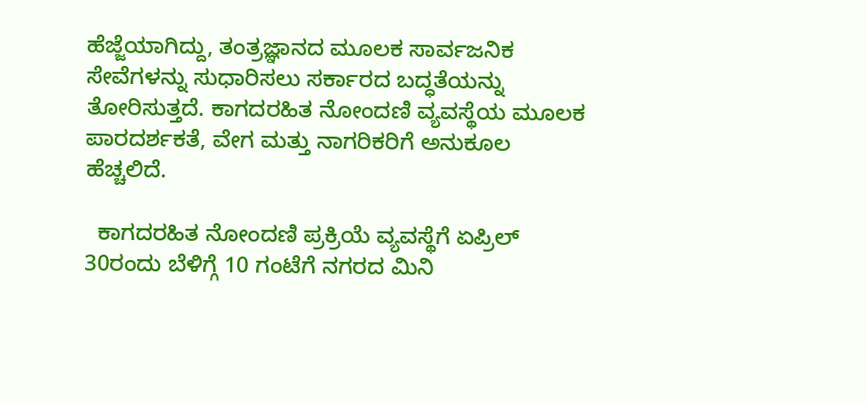ಹೆಜ್ಜೆಯಾಗಿದ್ದು, ತಂತ್ರಜ್ಞಾನದ ಮೂಲಕ ಸಾರ್ವಜನಿಕ ಸೇವೆಗಳನ್ನು ಸುಧಾರಿಸಲು ಸರ್ಕಾರದ ಬದ್ಧತೆಯನ್ನು ತೋರಿಸುತ್ತದೆ. ಕಾಗದರಹಿತ ನೋಂದಣಿ ವ್ಯವಸ್ಥೆಯ ಮೂಲಕ ಪಾರದರ್ಶಕತೆ, ವೇಗ ಮತ್ತು ನಾಗರಿಕರಿಗೆ ಅನುಕೂಲ ಹೆಚ್ಚಲಿದೆ.

  ಕಾಗದರಹಿತ ನೋಂದಣಿ ಪ್ರಕ್ರಿಯೆ ವ್ಯವಸ್ಥೆಗೆ ಏಪ್ರಿಲ್ 30ರಂದು ಬೆಳಿಗ್ಗೆ 10 ಗಂಟೆಗೆ ನಗರದ ಮಿನಿ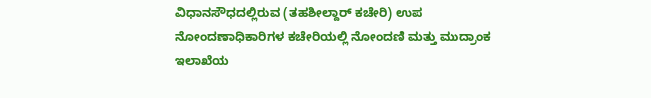ವಿಧಾನಸೌಧದಲ್ಲಿರುವ (ತಹಶೀಲ್ದಾರ್ ಕಚೇರಿ) ಉಪ ನೋಂದಣಾಧಿಕಾರಿಗಳ ಕಚೇರಿಯಲ್ಲಿ ನೋಂದಣಿ ಮತ್ತು ಮುದ್ರಾಂಕ ಇಲಾಖೆಯ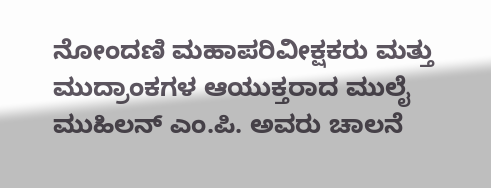ನೋಂದಣಿ ಮಹಾಪರಿವೀಕ್ಷಕರು ಮತ್ತು ಮುದ್ರಾಂಕಗಳ ಆಯುಕ್ತರಾದ ಮುಲೈ ಮುಹಿಲನ್ ಎಂ.ಪಿ. ಅವರು ಚಾಲನೆ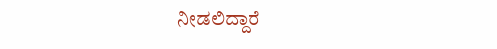ನೀಡಲಿದ್ದಾರೆ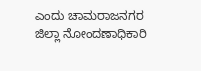ಎಂದು ಚಾಮರಾಜನಗರ ಜಿಲ್ಲಾ ನೋಂದಣಾಧಿಕಾರಿ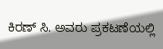ಕಿರಣ್ ಸಿ. ಅವರು ಪ್ರಕಟಣೆಯಲ್ಲಿ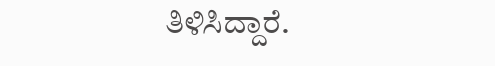ತಿಳಿಸಿದ್ದಾರೆ.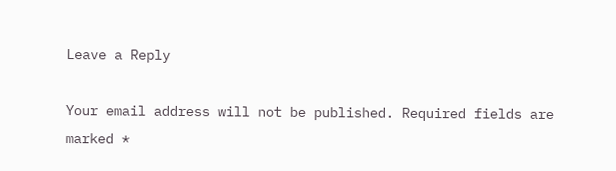Leave a Reply

Your email address will not be published. Required fields are marked *